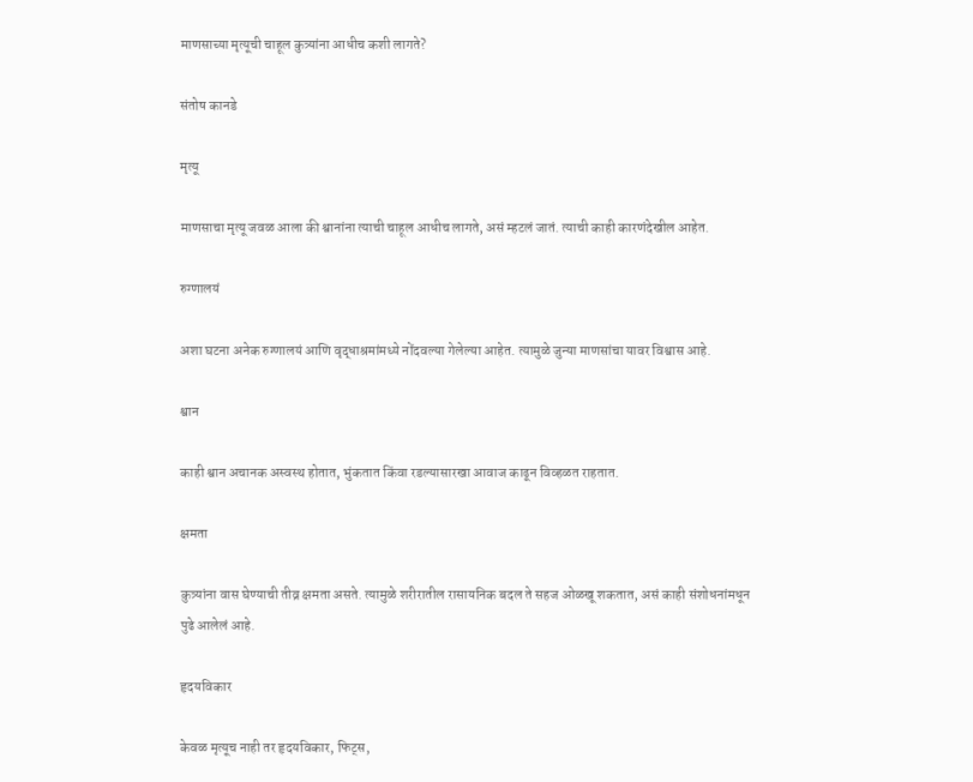माणसाच्या मृत्यूची चाहूल कुत्र्यांना आधीच कशी लागते?

संतोष कानडे

मृत्यू

माणसाचा मृत्यू जवळ आला की श्वानांना त्याची चाहूल आधीच लागते, असं म्हटलं जातं. त्याची काही कारणंदेखील आहेत.

रुग्णालयं

अशा घटना अनेक रुग्णालयं आणि वृद्धाश्रमांमध्ये नोंदवल्या गेलेल्या आहेत. त्यामुळे जुन्या माणसांचा यावर विश्वास आहे.

श्वान

काही श्वान अचानक अस्वस्थ होतात, भुंकतात किंवा रडल्यासारखा आवाज काढून विव्हळत राहतात.

क्षमता

कुत्र्यांना वास घेण्याची तीव्र क्षमता असते. त्यामुळे शरीरातील रासायनिक बदल ते सहज ओळखू शकतात, असं काही संशोधनांमधून पुढे आलेलं आहे.

हृदयविकार

केवळ मृत्यूच नाही तर हृदयविकार, फिट्स,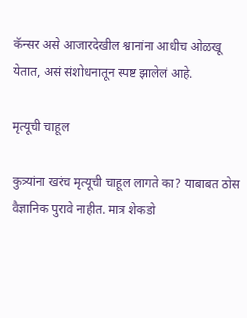कॅन्सर असे आजारदेखील श्वानांना आधीच ओळखू येतात, असं संशोधनातून स्पष्ट झालेलं आहे.

मृत्यूची चाहूल

कुत्र्यांना खरंच मृत्यूची चाहूल लागते का? याबाबत ठोस वैज्ञानिक पुरावे नाहीत. मात्र शेकडो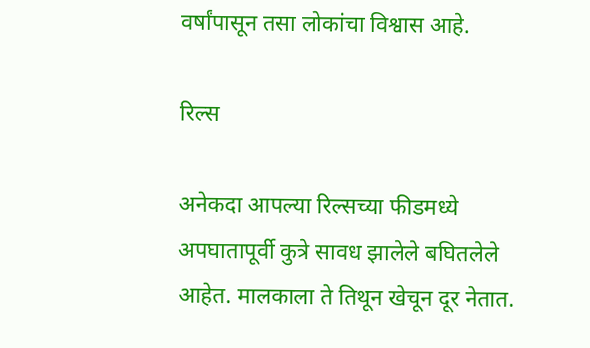वर्षांपासून तसा लोकांचा विश्वास आहे.

रिल्स

अनेकदा आपल्या रिल्सच्या फीडमध्ये अपघातापूर्वी कुत्रे सावध झालेले बघितलेले आहेत. मालकाला ते तिथून खेचून दूर नेतात.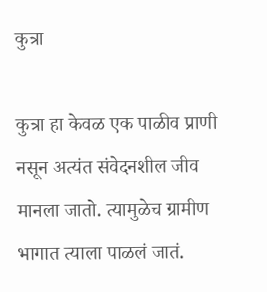कुत्रा

कुत्रा हा केवळ एक पाळीव प्राणी नसून अत्यंत संवेदनशील जीव मानला जातो. त्यामुळेच ग्रामीण भागात त्याला पाळलं जातं.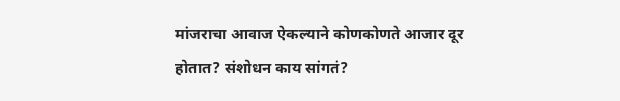मांजराचा आवाज ऐकल्याने कोणकोणते आजार दूर होतात? संशोधन काय सांगतं?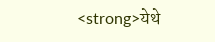<strong>येथे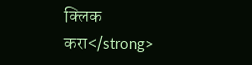क्लिक करा</strong>